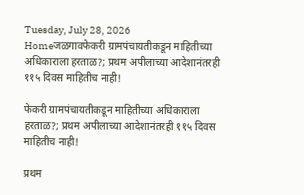Tuesday, July 28, 2026
Homeजळगावफेकरी ग्रामपंचायतीकडून माहितीच्या अधिकाराला हरताळ?; प्रथम अपीलाच्या आदेशानंतरही ११५ दिवस माहितीच नाही!

फेकरी ग्रामपंचायतीकडून माहितीच्या अधिकाराला हरताळ?; प्रथम अपीलाच्या आदेशानंतरही ११५ दिवस माहितीच नाही!

प्रथम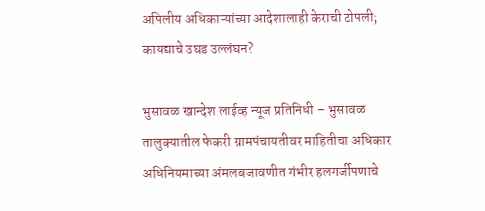अपिलीय अधिकाऱ्यांच्या आदेशालाही केराची टोपली; कायद्याचे उघड उल्लंघन?

भुसावळ खान्देश लाईव्ह न्यूज प्रतिनिधी – भुसावळ तालुक्यातील फेकरी ग्रामपंचायतीवर माहितीचा अधिकार अधिनियमाच्या अंमलबजावणीत गंभीर हलगर्जीपणाचे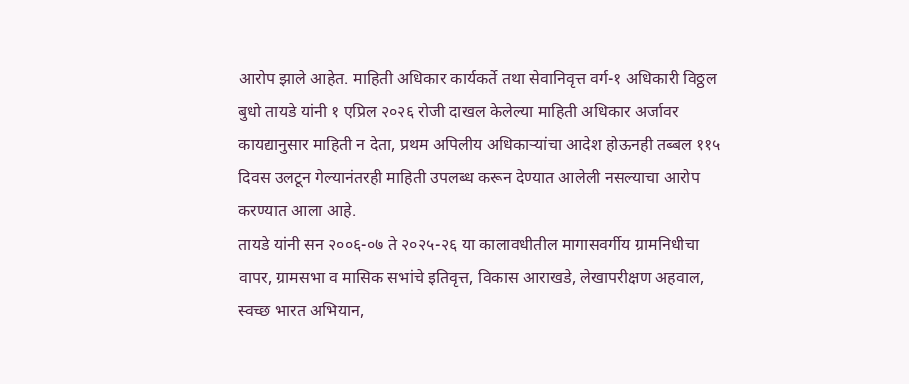आरोप झाले आहेत. माहिती अधिकार कार्यकर्ते तथा सेवानिवृत्त वर्ग-१ अधिकारी विठ्ठल बुधो तायडे यांनी १ एप्रिल २०२६ रोजी दाखल केलेल्या माहिती अधिकार अर्जावर कायद्यानुसार माहिती न देता, प्रथम अपिलीय अधिकाऱ्यांचा आदेश होऊनही तब्बल ११५ दिवस उलटून गेल्यानंतरही माहिती उपलब्ध करून देण्यात आलेली नसल्याचा आरोप करण्यात आला आहे.
तायडे यांनी सन २००६-०७ ते २०२५-२६ या कालावधीतील मागासवर्गीय ग्रामनिधीचा वापर, ग्रामसभा व मासिक सभांचे इतिवृत्त, विकास आराखडे, लेखापरीक्षण अहवाल, स्वच्छ भारत अभियान,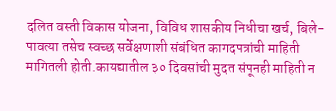दलित वस्ती विकास योजना, विविध शासकीय निधीचा खर्च, बिले-पावत्या तसेच स्वच्छ सर्वेक्षणाशी संबंधित कागदपत्रांची माहिती मागितली होती.कायद्यातील ३० दिवसांची मुदत संपूनही माहिती न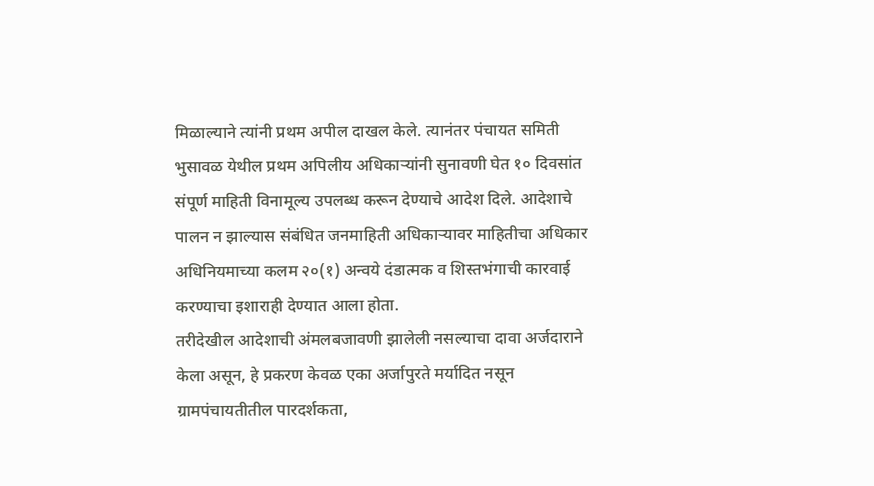मिळाल्याने त्यांनी प्रथम अपील दाखल केले. त्यानंतर पंचायत समिती भुसावळ येथील प्रथम अपिलीय अधिकाऱ्यांनी सुनावणी घेत १० दिवसांत संपूर्ण माहिती विनामूल्य उपलब्ध करून देण्याचे आदेश दिले. आदेशाचे पालन न झाल्यास संबंधित जनमाहिती अधिकाऱ्यावर माहितीचा अधिकार अधिनियमाच्या कलम २०(१) अन्वये दंडात्मक व शिस्तभंगाची कारवाई करण्याचा इशाराही देण्यात आला होता.
तरीदेखील आदेशाची अंमलबजावणी झालेली नसल्याचा दावा अर्जदाराने केला असून, हे प्रकरण केवळ एका अर्जापुरते मर्यादित नसून ग्रामपंचायतीतील पारदर्शकता,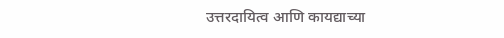उत्तरदायित्व आणि कायद्याच्या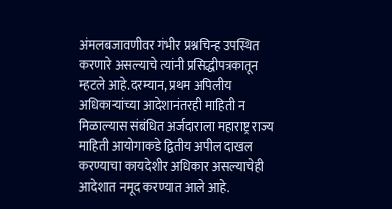अंमलबजावणीवर गंभीर प्रश्नचिन्ह उपस्थित करणारे असल्याचे त्यांनी प्रसिद्धीपत्रकातून म्हटले आहे.दरम्यान, प्रथम अपिलीय अधिकाऱ्यांच्या आदेशानंतरही माहिती न मिळाल्यास संबंधित अर्जदाराला महाराष्ट्र राज्य माहिती आयोगाकडे द्वितीय अपील दाखल करण्याचा कायदेशीर अधिकार असल्याचेही आदेशात नमूद करण्यात आले आहे.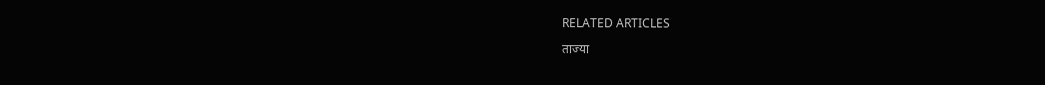RELATED ARTICLES

ताज्या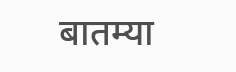बातम्या